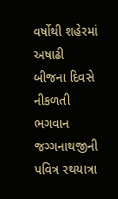વર્ષોથી શહેરમાં અષાઢી બીજના દિવસે નીકળતી ભગવાન જગ્ગનાથજીની પવિત્ર રથયાત્રા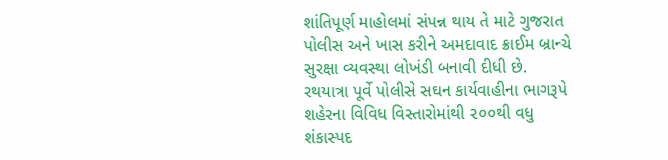શાંતિપૂર્ણ માહોલમાં સંપન્ન થાય તે માટે ગુજરાત પોલીસ અને ખાસ કરીને અમદાવાદ ક્રાઈમ બ્રાન્ચે સુરક્ષા વ્યવસ્થા લોખંડી બનાવી દીધી છે. રથયાત્રા પૂર્વે પોલીસે સઘન કાર્યવાહીના ભાગરૂપે શહેરના વિવિધ વિસ્તારોમાંથી ૨૦૦થી વધુ શંકાસ્પદ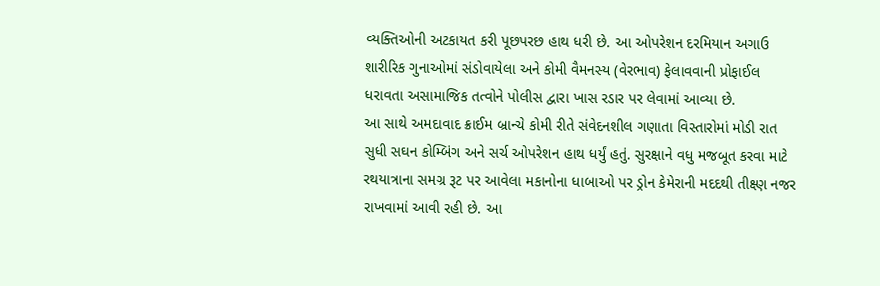વ્યક્તિઓની અટકાયત કરી પૂછપરછ હાથ ધરી છે. આ ઓપરેશન દરમિયાન અગાઉ શારીરિક ગુનાઓમાં સંડોવાયેલા અને કોમી વૈમનસ્ય (વેરભાવ) ફેલાવવાની પ્રોફાઈલ ધરાવતા અસામાજિક તત્વોને પોલીસ દ્વારા ખાસ રડાર પર લેવામાં આવ્યા છે.
આ સાથે અમદાવાદ ક્રાઈમ બ્રાન્ચે કોમી રીતે સંવેદનશીલ ગણાતા વિસ્તારોમાં મોડી રાત સુધી સઘન કોમ્બિંગ અને સર્ચ ઓપરેશન હાથ ધર્યું હતું. સુરક્ષાને વધુ મજબૂત કરવા માટે રથયાત્રાના સમગ્ર રૂટ પર આવેલા મકાનોના ધાબાઓ પર ડ્રોન કેમેરાની મદદથી તીક્ષ્ણ નજર રાખવામાં આવી રહી છે. આ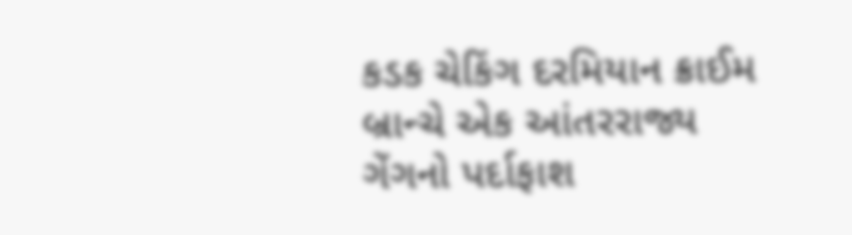કડક ચેકિંગ દરમિયાન ક્રાઈમ બ્રાન્ચે એક આંતરરાજ્ય ગેંગનો પર્દાફાશ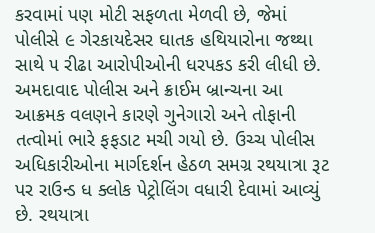કરવામાં પણ મોટી સફળતા મેળવી છે, જેમાં પોલીસે ૯ ગેરકાયદેસર ઘાતક હથિયારોના જથ્થા સાથે ૫ રીઢા આરોપીઓની ધરપકડ કરી લીધી છે.
અમદાવાદ પોલીસ અને ક્રાઈમ બ્રાન્ચના આ આક્રમક વલણને કારણે ગુનેગારો અને તોફાની તત્વોમાં ભારે ફફડાટ મચી ગયો છે. ઉચ્ચ પોલીસ અધિકારીઓના માર્ગદર્શન હેઠળ સમગ્ર રથયાત્રા રૂટ પર રાઉન્ડ ધ ક્લોક પેટ્રોલિંગ વધારી દેવામાં આવ્યું છે. રથયાત્રા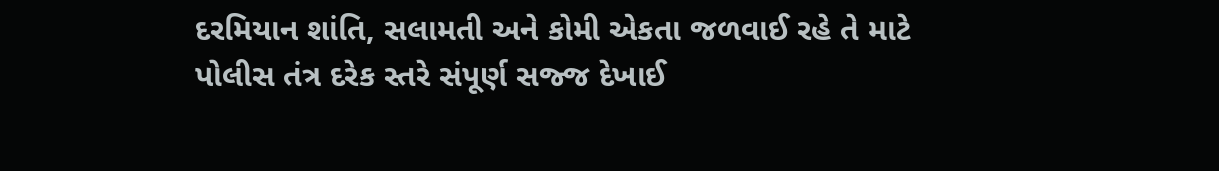દરમિયાન શાંતિ, સલામતી અને કોમી એકતા જળવાઈ રહે તે માટે પોલીસ તંત્ર દરેક સ્તરે સંપૂર્ણ સજ્જ દેખાઈ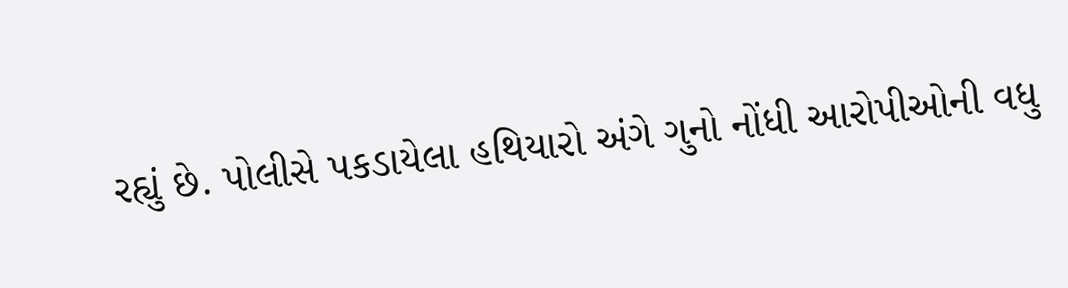રહ્યું છે. પોલીસે પકડાયેલા હથિયારો અંગે ગુનો નોંધી આરોપીઓની વધુ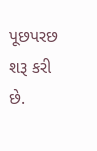પૂછપરછ શરૂ કરી છે.